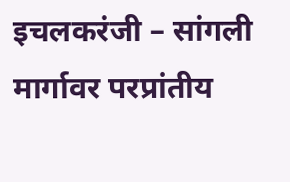इचलकरंजी – सांगली मार्गावर परप्रांतीय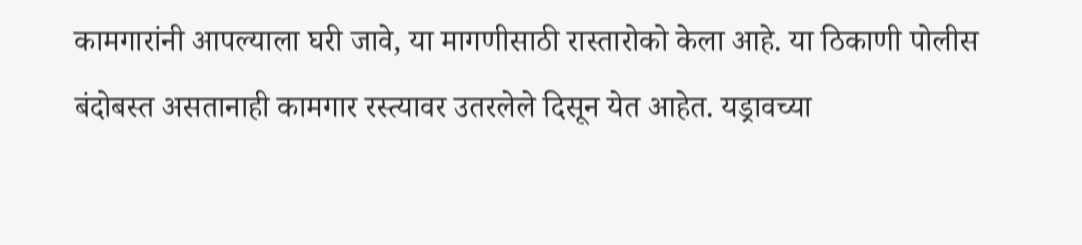कामगारांनी आपल्याला घरी जावे, या मागणीसाठी रास्तारोको केला आहे. या ठिकाणी पोलीस बंदोबस्त असतानाही कामगार रस्त्यावर उतरलेले दिसून येत आहेत. यड्रावच्या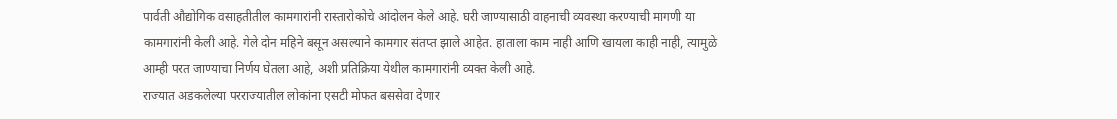पार्वती औद्योगिक वसाहतीतील कामगारांनी रास्तारोकोचे आंदोलन केले आहे. घरी जाण्यासाठी वाहनाची व्यवस्था करण्याची मागणी या कामगारांनी केली आहे. गेले दोन महिने बसून असल्याने कामगार संतप्त झाले आहेत. हाताला काम नाही आणि खायला काही नाही, त्यामुळे आम्ही परत जाण्याचा निर्णय घेतला आहे, अशी प्रतिक्रिया येथील कामगारांनी व्यक्त केली आहे.
राज्यात अडकलेल्या परराज्यातील लोकांना एसटी मोफत बससेवा देणार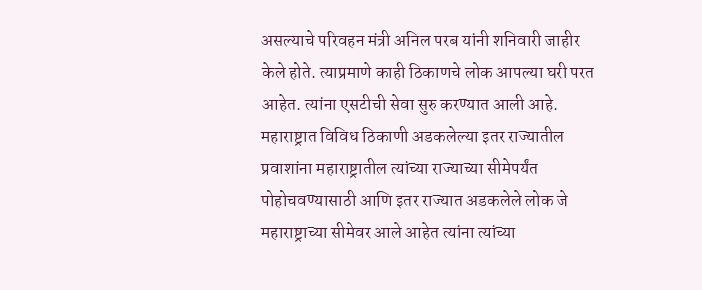असल्याचे परिवहन मंत्री अनिल परब यांनी शनिवारी जाहीर केले होते. त्याप्रमाणे काही ठिकाणचे लोक आपल्या घरी परत आहेत. त्यांना एसटीची सेवा सुरु करण्यात आली आहे. महाराष्ट्रात विविध ठिकाणी अडकलेल्या इतर राज्यातील प्रवाशांना महाराष्ट्रातील त्यांच्या राज्याच्या सीमेपर्यंत पोहोचवण्यासाठी आणि इतर राज्यात अडकलेले लोक जे महाराष्ट्राच्या सीमेवर आले आहेत त्यांना त्यांच्या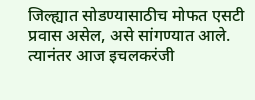जिल्ह्यात सोडण्यासाठीच मोफत एसटी प्रवास असेल, असे सांगण्यात आले.
त्यानंतर आज इचलकरंजी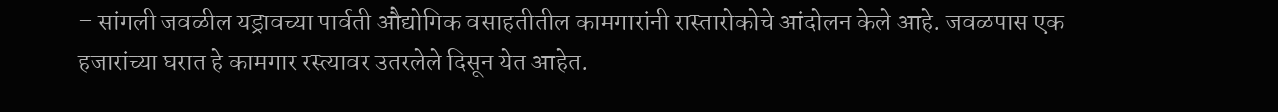– सांगली जवळील यड्रावच्या पार्वती औद्योगिक वसाहतीतील कामगारांनी रास्तारोकोचे आंदोलन केले आहे. जवळपास एक हजारांच्या घरात हे कामगार रस्त्यावर उतरलेले दिसून येत आहेत.